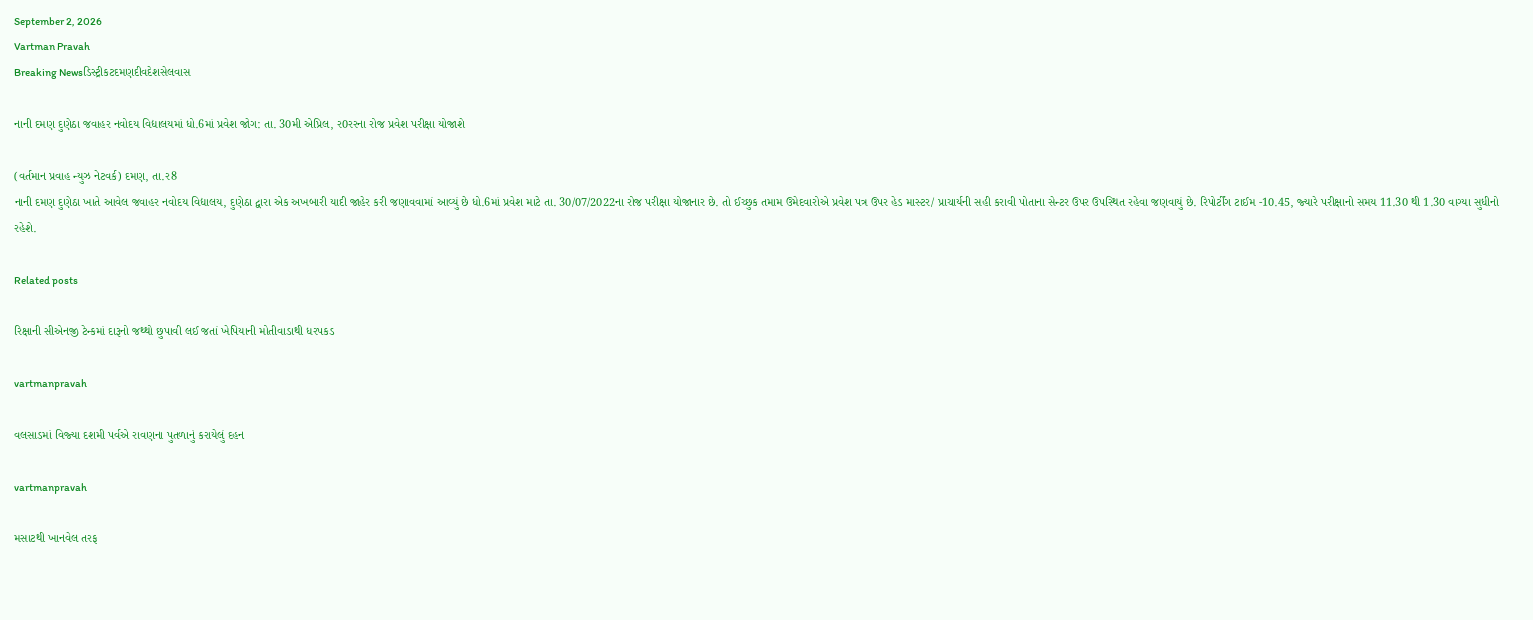September 2, 2026
Vartman Pravah
Breaking Newsડિસ્ટ્રીકટદમણદીવદેશસેલવાસ

નાની દમણ દુણેઠા જવાહર નવોદય વિદ્યાલયમાં ધો.6માં પ્રવેશ જોગ: તા. 30મી એપ્રિલ, ર0રરના રોજ પ્રવેશ પરીક્ષા યોજાશે

(વર્તમાન પ્રવાહ ન્‍યુઝ નેટવર્ક) દમણ, તા.ર8
નાની દમણ દુણેઠા ખાતે આવેલ જવાહર નવોદય વિદ્યાલય, દુણેઠા દ્વારા એક અખબારી યાદી જાહેર કરી જણાવવામાં આવ્‍યું છે ધો.6માં પ્રવેશ માટે તા. 30/07/2022ના રોજ પરીક્ષા યોજાનાર છે. તો ઈચ્‍છુક તમામ ઉમેદવારોએ પ્રવેશ પત્ર ઉપર હેડ માસ્‍ટર/ પ્રાચાર્યની સહી કરાવી પોતાના સેન્‍ટર ઉપર ઉપસ્‍થિત રહેવા જણવાયું છે. રિપોર્ટીંગ ટાઈમ -10.45, જ્‍યારે પરીક્ષાનો સમય 11.30 થી 1.30 વાગ્‍યા સુધીનો રહેશે.

Related posts

રિક્ષાની સીએનજી ટેન્‍કમાં દારૂનો જથ્‍થો છુપાવી લઈ જતાં ખેપિયાની મોતીવાડાથી ધરપકડ

vartmanpravah

વલસાડમાં વિજ્‍યા દશમી પર્વએ રાવણના પુતળાનું કરાયેલું દહન

vartmanpravah

મસાટથી ખાનવેલ તરફ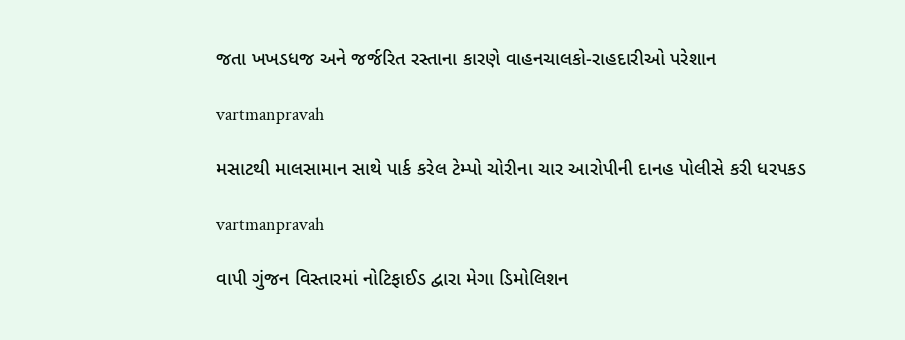જતા ખખડધજ અને જર્જરિત રસ્‍તાના કારણે વાહનચાલકો-રાહદારીઓ પરેશાન

vartmanpravah

મસાટથી માલસામાન સાથે પાર્ક કરેલ ટેમ્‍પો ચોરીના ચાર આરોપીની દાનહ પોલીસે કરી ધરપકડ

vartmanpravah

વાપી ગુંજન વિસ્‍તારમાં નોટિફાઈડ દ્વારા મેગા ડિમોલિશન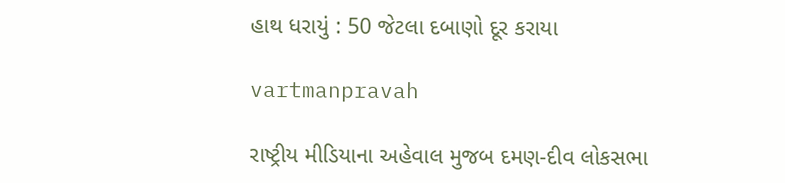હાથ ધરાયું : 50 જેટલા દબાણો દૂર કરાયા

vartmanpravah

રાષ્‍ટ્રીય મીડિયાના અહેવાલ મુજબ દમણ-દીવ લોકસભા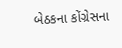બેઠકના કોંગ્રેસના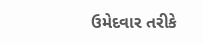ઉમેદવાર તરીકે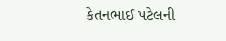કેતનભાઈ પટેલની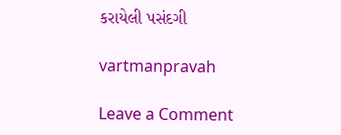કરાયેલી પસંદગી

vartmanpravah

Leave a Comment